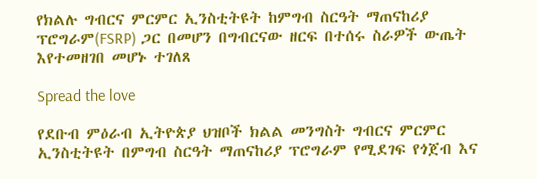የክልሉ ግብርና ምርምር ኢንስቲትዩት ከምግብ ስርዓት ማጠናከሪያ ፕሮግራም(FSRP) ጋር በመሆን በግብርናው ዘርፍ በተሰሩ ስራዎች ውጤት እየተመዘገበ መሆኑ ተገለጸ

Spread the love

የደቡብ ምዕራብ ኢትዮጵያ ህዝቦች ክልል መንግስት ግብርና ምርምር ኢንስቲትዩት በምግብ ስርዓት ማጠናከሪያ ፕሮግራም የሚደገፍ የጎጀብ እና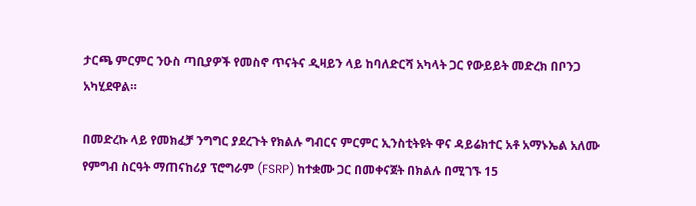ታርጫ ምርምር ንዑስ ጣቢያዎች የመስኖ ጥናትና ዲዛይን ላይ ከባለድርሻ አካላት ጋር የውይይት መድረክ በቦንጋ አካሂደዋል።

በመድረኩ ላይ የመክፈቻ ንግግር ያደረጉት የክልሉ ግብርና ምርምር ኢንስቲትዩት ዋና ዳይሬክተር አቶ አማኑኤል አለሙ የምግብ ስርዓት ማጠናከሪያ ፕሮግራም (FSRP) ከተቋሙ ጋር በመቀናጀት በክልሉ በሚገኙ 15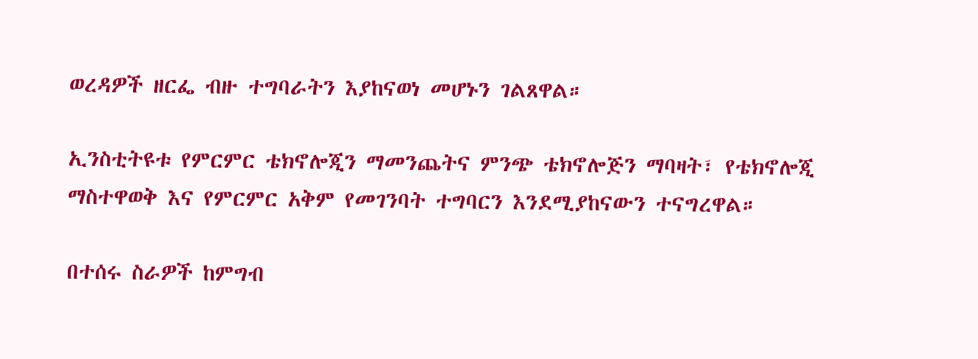ወረዳዎች ዘርፌ ብዙ ተግባራትን እያከናወነ መሆኑን ገልጸዋል።

ኢንስቲትዩቱ የምርምር ቴክኖሎጂን ማመንጨትና ምንጭ ቴክኖሎጅን ማባዛት፣ የቴክኖሎጂ ማስተዋወቅ እና የምርምር አቅም የመገንባት ተግባርን እንደሚያከናውን ተናግረዋል።

በተሰሩ ስራዎች ከምግብ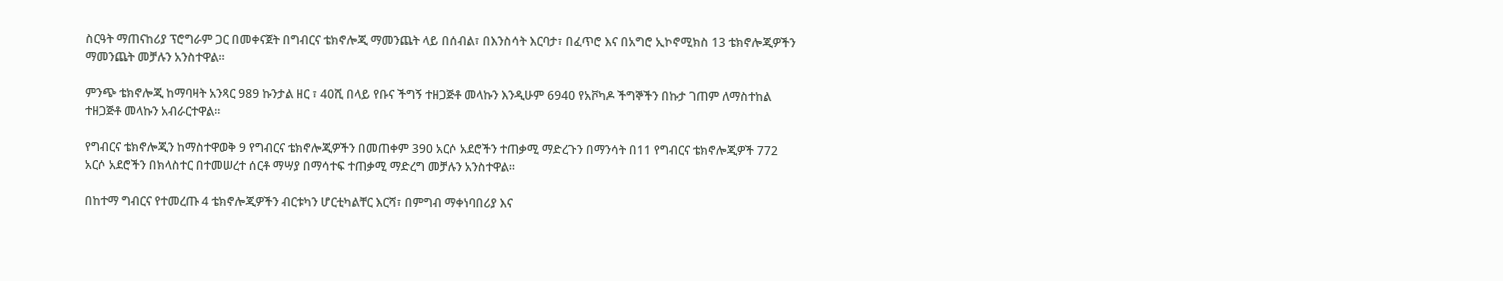ስርዓት ማጠናከሪያ ፕሮግራም ጋር በመቀናጀት በግብርና ቴክኖሎጂ ማመንጨት ላይ በሰብል፣ በእንስሳት እርባታ፣ በፈጥሮ እና በአግሮ ኢኮኖሚክስ 13 ቴክኖሎጂዎችን ማመንጨት መቻሉን አንስተዋል።

ምንጭ ቴክኖሎጂ ከማባዛት አንጻር 989 ኩንታል ዘር ፣ 40ሺ በላይ የቡና ችግኝ ተዘጋጅቶ መላኩን እንዲሁም 6940 የአቮካዶ ችግኞችን በኩታ ገጠም ለማስተከል ተዘጋጅቶ መላኩን አብራርተዋል።

የግብርና ቴክኖሎጂን ከማስተዋወቅ 9 የግብርና ቴክኖሎጂዎችን በመጠቀም 390 አርሶ አደሮችን ተጠቃሚ ማድረጉን በማንሳት በ11 የግብርና ቴክኖሎጂዎች 772 አርሶ አደሮችን በክላስተር በተመሠረተ ሰርቶ ማሣያ በማሳተፍ ተጠቃሚ ማድረግ መቻሉን አንስተዋል።

በከተማ ግብርና የተመረጡ 4 ቴክኖሎጂዎችን ብርቱካን ሆርቲካልቸር እርሻ፣ በምግብ ማቀነባበሪያ እና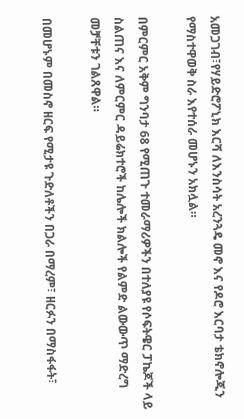አመጋገብ፣የሃይድሮፖኒክ እርሻ ለእንስሳት አረንጓዴ መኖ እና የዶሮ እርባታ ቴክኖሎጂን የማስተዋወቅ ስራ እየተሰራ መሆኑን አክሏል።

በምርምር አቅም ግንባታ 68 የሚጠጉ ተመራማሪዎችን በተለያዩ የሶፍትዌር ፓኬጆች ላይ ስልጠና እና ለምርምር ዳይሬክተሮች ከሌሎች ክልሎች የልምድ ልውውጥ ማድረግ መቻቸቱን ገልጸዋል።

በመሆኑም በመስኖ ዘርፍ የሚታዩ ጉድለቶችን በጋራ በማረም፣ ዘርፉን በማስፋፋት፣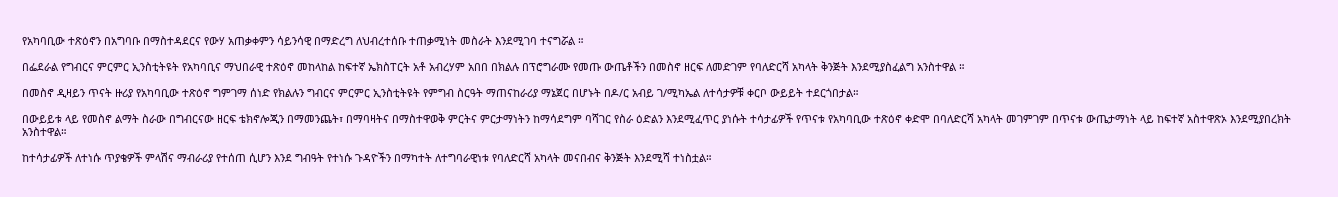የአካባቢው ተጽዕኖን በአግባቡ በማስተዳደርና የውሃ አጠቃቀምን ሳይንሳዊ በማድረግ ለህብረተሰቡ ተጠቃሚነት መስራት እንደሚገባ ተናግሯል ።

በፌደራል የግብርና ምርምር ኢንስቲትዩት የአካባቢና ማህበራዊ ተጽዕኖ መከላከል ከፍተኛ ኤክስፐርት አቶ አብረሃም አበበ በክልሉ በፕሮግራሙ የመጡ ውጤቶችን በመስኖ ዘርፍ ለመድገም የባለድርሻ አካላት ቅንጅት እንደሚያስፈልግ አንስተዋል ።

በመስኖ ዲዛይን ጥናት ዙሪያ የአካባቢው ተጽዕኖ ግምገማ ሰነድ የክልሉን ግብርና ምርምር ኢንስቲትዩት የምግብ ስርዓት ማጠናከራሪያ ማኔጀር በሆኑት በዶ/ር አብይ ገ/ሚካኤል ለተሳታዎቹ ቀርቦ ውይይት ተደርጎበታል።

በውይይቱ ላይ የመስኖ ልማት ስራው በግብርናው ዘርፍ ቴክኖሎጂን በማመንጨት፣ በማባዛትና በማስተዋወቅ ምርትና ምርታማነትን ከማሳደግም ባሻገር የስራ ዕድልን እንደሚፈጥር ያነሱት ተሳታፊዎች የጥናቱ የአካባቢው ተጽዕኖ ቀድሞ በባለድርሻ አካላት መገምገም በጥናቱ ውጤታማነት ላይ ከፍተኛ አስተዋጽኦ እንደሚያበረክት አንስተዋል።

ከተሳታፊዎች ለተነሱ ጥያቄዎች ምላሽና ማብራሪያ የተሰጠ ሲሆን እንደ ግብዓት የተነሱ ጉዳዮችን በማካተት ለተግባራዊነቱ የባለድርሻ አካላት መናበብና ቅንጅት እንደሚሻ ተነስቷል።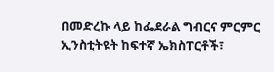በመድረኩ ላይ ከፌደራል ግብርና ምርምር ኢንስቲትዩት ከፍተኛ ኤክስፐርቶች፣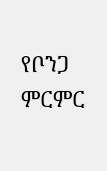የቦንጋ ምርምር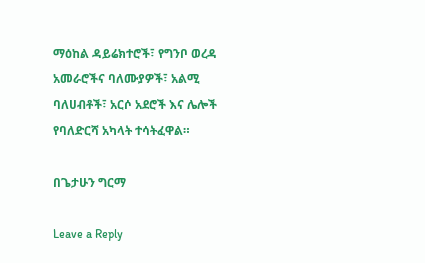ማዕከል ዳይሬክተሮች፣ የግንቦ ወረዳ አመራሮችና ባለሙያዎች፣ አልሚ ባለሀብቶች፣ አርሶ አደሮች እና ሌሎች የባለድርሻ አካላት ተሳትፈዋል።

በጌታሁን ግርማ

Leave a Reply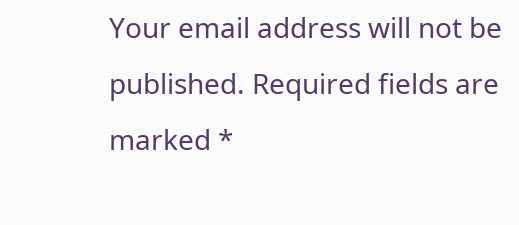Your email address will not be published. Required fields are marked *